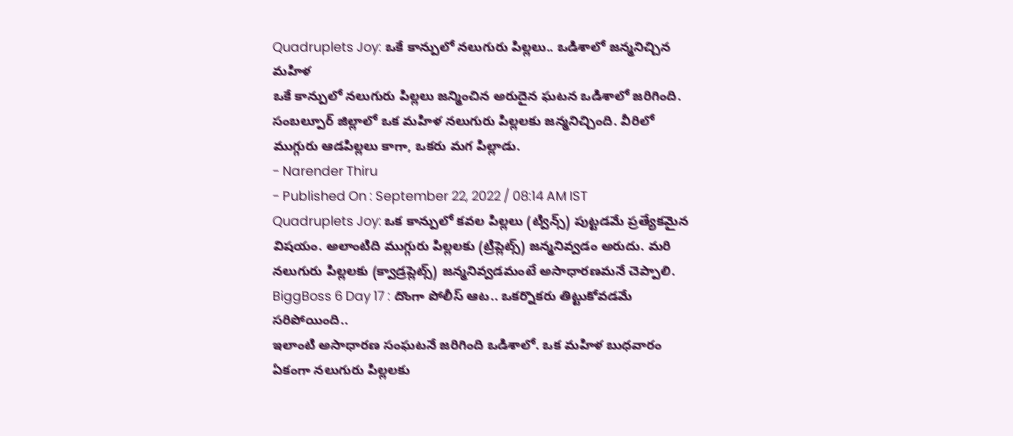Quadruplets Joy: ఒకే కాన్పులో నలుగురు పిల్లలు.. ఒడిశాలో జన్మనిచ్చిన మహిళ
ఒకే కాన్పులో నలుగురు పిల్లలు జన్మించిన అరుదైన ఘటన ఒడిశాలో జరిగింది. సంబల్పూర్ జిల్లాలో ఒక మహిళ నలుగురు పిల్లలకు జన్మనిచ్చింది. వీరిలో ముగ్గురు ఆడపిల్లలు కాగా, ఒకరు మగ పిల్లాడు.
- Narender Thiru
- Published On : September 22, 2022 / 08:14 AM IST
Quadruplets Joy: ఒక కాన్పులో కవల పిల్లలు (ట్విన్స్) పుట్టడమే ప్రత్యేకమైన విషయం. అలాంటిది ముగ్గురు పిల్లలకు (ట్రిప్లెట్స్) జన్మనివ్వడం అరుదు. మరి నలుగురు పిల్లలకు (క్వాడ్రప్లెట్స్) జన్మనివ్వడమంటే అసాధారణమనే చెప్పాలి.
BiggBoss 6 Day 17 : దొంగా పోలీస్ ఆట.. ఒకర్నొకరు తిట్టుకోవడమే సరిపోయింది..
ఇలాంటి అసాధారణ సంఘటనే జరిగింది ఒడిశాలో. ఒక మహిళ బుధవారం ఏకంగా నలుగురు పిల్లలకు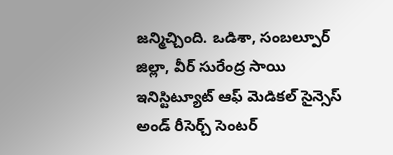జన్మిచ్చింది. ఒడిశా, సంబల్పూర్ జిల్లా, వీర్ సురేంద్ర సాయి ఇనిస్టిట్యూట్ ఆఫ్ మెడికల్ సైన్సెస్ అండ్ రీసెర్చ్ సెంటర్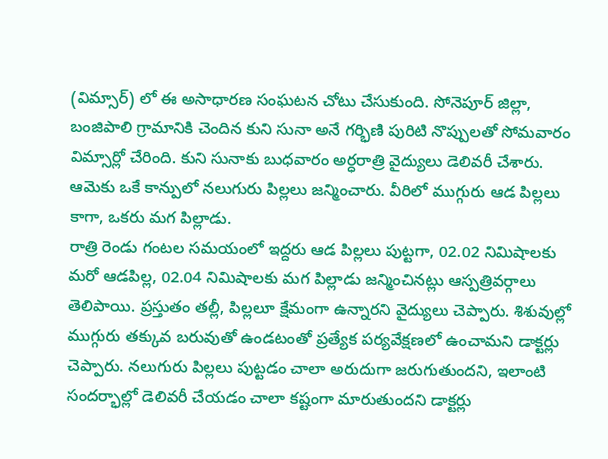(విమ్సార్) లో ఈ అసాధారణ సంఘటన చోటు చేసుకుంది. సోనెపూర్ జిల్లా, బంజిపాలి గ్రామానికి చెందిన కుని సునా అనే గర్భిణి పురిటి నొప్పులతో సోమవారం విమ్సార్లో చేరింది. కుని సునాకు బుధవారం అర్ధరాత్రి వైద్యులు డెలివరీ చేశారు. ఆమెకు ఒకే కాన్పులో నలుగురు పిల్లలు జన్మించారు. వీరిలో ముగ్గురు ఆడ పిల్లలు కాగా, ఒకరు మగ పిల్లాడు.
రాత్రి రెండు గంటల సమయంలో ఇద్దరు ఆడ పిల్లలు పుట్టగా, 02.02 నిమిషాలకు మరో ఆడపిల్ల, 02.04 నిమిషాలకు మగ పిల్లాడు జన్మించినట్లు ఆస్పత్రివర్గాలు తెలిపాయి. ప్రస్తుతం తల్లీ, పిల్లలూ క్షేమంగా ఉన్నారని వైద్యులు చెప్పారు. శిశువుల్లో ముగ్గురు తక్కువ బరువుతో ఉండటంతో ప్రత్యేక పర్యవేక్షణలో ఉంచామని డాక్టర్లు చెప్పారు. నలుగురు పిల్లలు పుట్టడం చాలా అరుదుగా జరుగుతుందని, ఇలాంటి సందర్భాల్లో డెలివరీ చేయడం చాలా కష్టంగా మారుతుందని డాక్టర్లు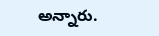అన్నారు.